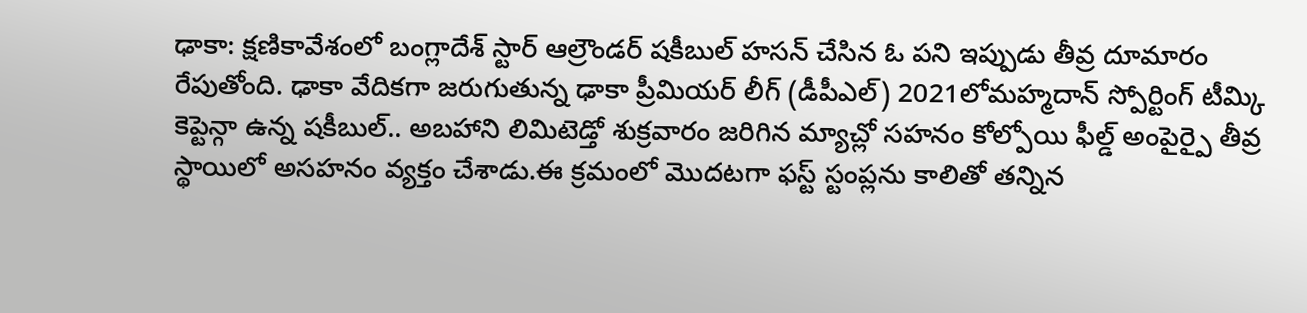ఢాకా: క్షణికావేశంలో బంగ్లాదేశ్ స్టార్ ఆల్రౌండర్ షకీబుల్ హసన్ చేసిన ఓ పని ఇప్పుడు తీవ్ర దూమారం రేపుతోంది. ఢాకా వేదికగా జరుగుతున్న ఢాకా ప్రీమియర్ లీగ్ (డీపీఎల్) 2021లోమహ్మదాన్ స్పోర్టింగ్ టీమ్కి కెప్టెన్గా ఉన్న షకీబుల్.. అబహాని లిమిటెడ్తో శుక్రవారం జరిగిన మ్యాచ్లో సహనం కోల్పోయి ఫీల్డ్ అంపైర్పై తీవ్ర స్థాయిలో అసహనం వ్యక్తం చేశాడు.ఈ క్రమంలో మొదటగా ఫస్ట్ స్టంప్లను కాలితో తన్నిన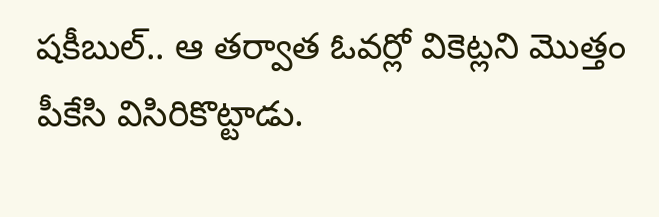షకీబుల్.. ఆ తర్వాత ఓవర్లో వికెట్లని మొత్తం పీకేసి విసిరికొట్టాడు.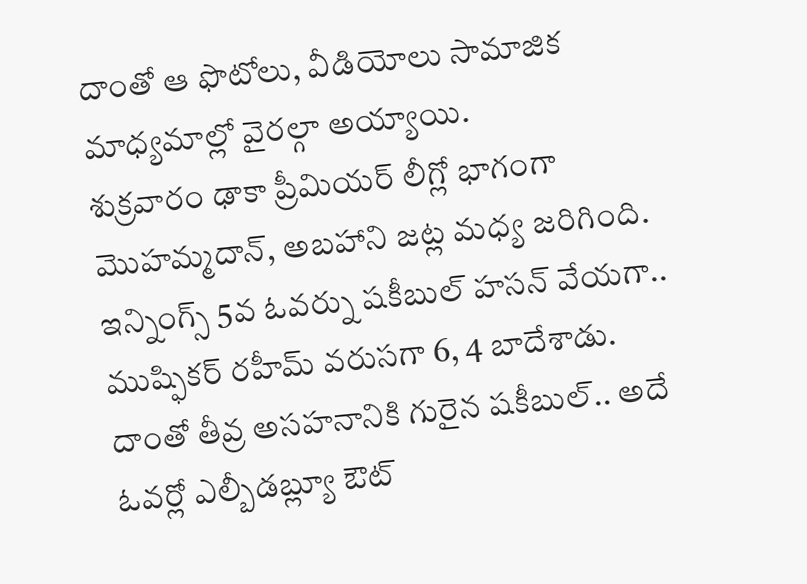దాంతో ఆ ఫొటోలు, వీడియోలు సామాజిక మాధ్యమాల్లో వైరల్గా అయ్యాయి.
శుక్రవారం ఢాకా ప్రీమియర్ లీగ్లో భాగంగా మొహమ్మదాన్, అబహాని జట్ల మధ్య జరిగింది. ఇన్నింగ్స్ 5వ ఓవర్ను షకీబుల్ హసన్ వేయగా.. ముష్ఫికర్ రహీమ్ వరుసగా 6, 4 బాదేశాడు. దాంతో తీవ్ర అసహనానికి గురైన షకీబుల్.. అదే ఓవర్లో ఎల్బీడబ్ల్యూ ఔట్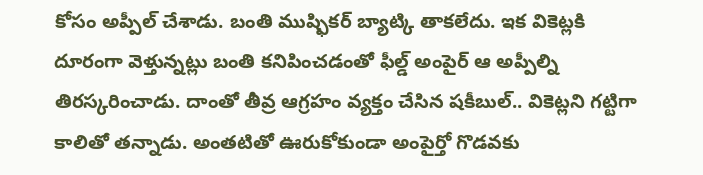కోసం అప్పీల్ చేశాడు. బంతి ముష్ఫికర్ బ్యాట్కి తాకలేదు. ఇక వికెట్లకి దూరంగా వెళ్తున్నట్లు బంతి కనిపించడంతో ఫీల్డ్ అంపైర్ ఆ అప్పీల్ని తిరస్కరించాడు. దాంతో తీవ్ర ఆగ్రహం వ్యక్తం చేసిన షకీబుల్.. వికెట్లని గట్టిగా కాలితో తన్నాడు. అంతటితో ఊరుకోకుండా అంపైర్తో గొడవకు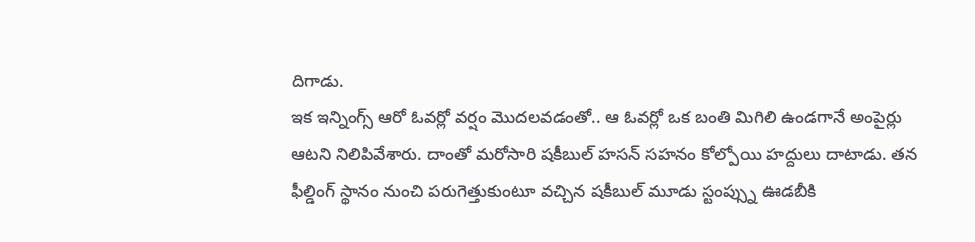దిగాడు.
ఇక ఇన్నింగ్స్ ఆరో ఓవర్లో వర్షం మొదలవడంతో.. ఆ ఓవర్లో ఒక బంతి మిగిలి ఉండగానే అంపైర్లు ఆటని నిలిపివేశారు. దాంతో మరోసారి షకీబుల్ హసన్ సహనం కోల్పోయి హద్దులు దాటాడు. తన ఫీల్డింగ్ స్థానం నుంచి పరుగెత్తుకుంటూ వచ్చిన షకీబుల్ మూడు స్టంప్స్ను ఊడబీకి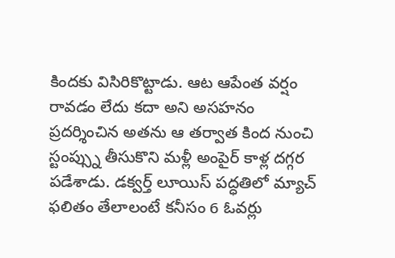కిందకు విసిరికొట్టాడు. ఆట ఆపేంత వర్షం రావడం లేదు కదా అని అసహనం ప్రదర్శించిన అతను ఆ తర్వాత కింద నుంచి స్టంప్స్ను తీసుకొని మళ్లీ అంపైర్ కాళ్ల దగ్గర పడేశాడు. డక్వర్త్ లూయిస్ పద్ధతిలో మ్యాచ్ ఫలితం తేలాలంటే కనీసం 6 ఓవర్లు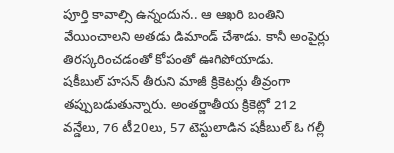పూర్తి కావాల్సి ఉన్నందున.. ఆ ఆఖరి బంతిని వేయించాలని అతడు డిమాండ్ చేశాడు. కానీ అంపైర్లు తిరస్కరించడంతో కోపంతో ఊగిపోయాడు.
షకీబుల్ హసన్ తీరుని మాజీ క్రికెటర్లు తీవ్రంగా తప్పుబడుతున్నారు. అంతర్జాతీయ క్రికెట్లో 212 వన్డేలు, 76 టీ20లు, 57 టెస్టులాడిన షకీబుల్ ఓ గల్లీ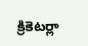క్రికెటర్లా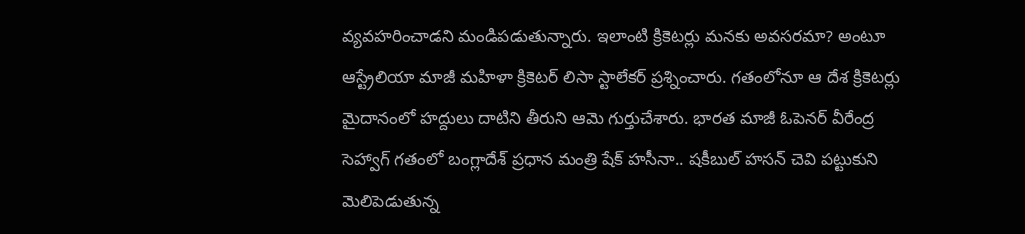వ్యవహరించాడని మండిపడుతున్నారు. ఇలాంటి క్రికెటర్లు మనకు అవసరమా? అంటూ ఆస్ట్రేలియా మాజీ మహిళా క్రికెటర్ లిసా స్టాలేకర్ ప్రశ్నించారు. గతంలోనూ ఆ దేశ క్రికెటర్లు మైదానంలో హద్దులు దాటిని తీరుని ఆమె గుర్తుచేశారు. భారత మాజీ ఓపెనర్ వీరేంద్ర సెహ్వాగ్ గతంలో బంగ్లాదేశ్ ప్రధాన మంత్రి షేక్ హసీనా.. షకీబుల్ హసన్ చెవి పట్టుకుని మెలిపెడుతున్న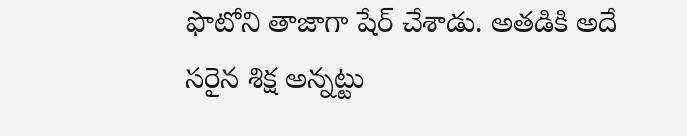ఫొటోని తాజాగా షేర్ చేశాడు. అతడికి అదే సరైన శిక్ష అన్నట్టు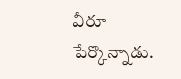వీరూ పేర్కొన్నాడు.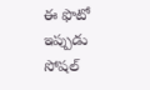ఈ ఫొటో ఇప్పుడు సోషల్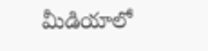మీడియాలో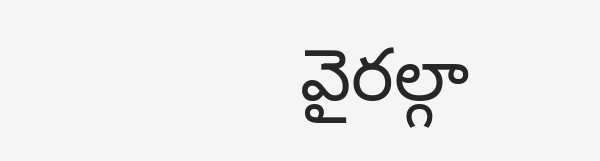వైరల్గా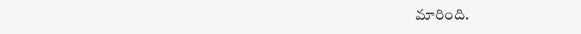మారింది.